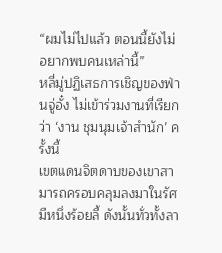“ผมไม่ไปแล้ว ตอนนี้ยังไม่อยากพบคนเหล่านี้”
หลี่มู่ปฏิเสธการเชิญของฟ่านจู่อั๋ง ไม่เข้าร่วมงานที่เรียกว่า ‘งาน ชุมนุมเจ้าสํานัก’ ครั้งนี้
เขตแดนจิตดาบของเขาสามารถครอบคลุมลงมาในรัศมีหนึ่งร้อยลี้ ดังนั้นทั่วทั้งลา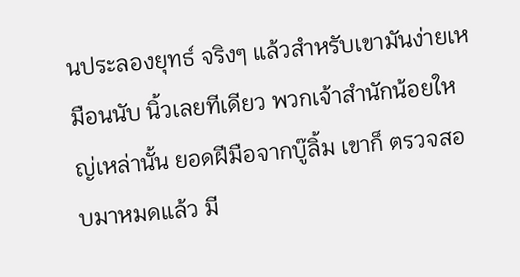นประลองยุทธ์ จริงๆ แล้วสําหรับเขามันง่ายเหมือนนับ นิ้วเลยทีเดียว พวกเจ้าสํานักน้อยใหญ่เหล่านั้น ยอดฝีมือจากบู๊ลิ้ม เขาก็ ตรวจสอบมาหมดแล้ว มี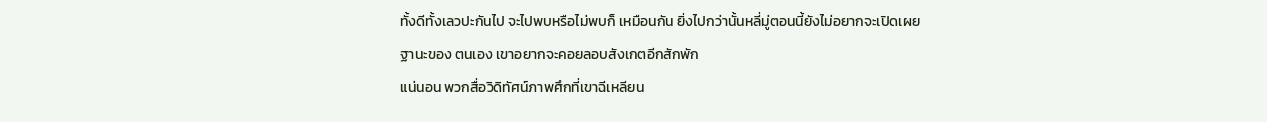ทั้งดีทั้งเลวปะกันไป จะไปพบหรือไม่พบก็ เหมือนกัน ยิ่งไปกว่านั้นหลี่มู่ตอนนี้ยังไม่อยากจะเปิดเผยฐานะของ ตนเอง เขาอยากจะคอยลอบสังเกตอีกสักพัก
แน่นอน พวกสื่อวิดิทัศน์ภาพศึกที่เขาฉีเหลียน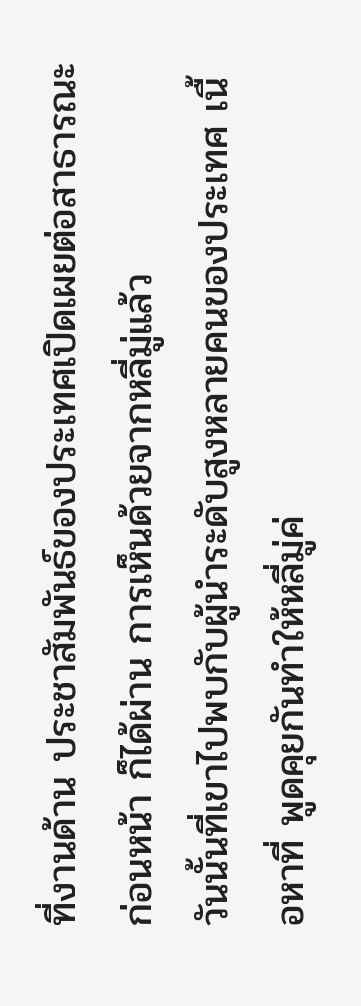ที่งานด้าน ประชาสัมพันธ์ของประเทศเปิดเผยต่อสาธารณะก่อนหน้า ก็ได้ผ่าน การเห็นด้วยจากหลี่มู่แล้ว
วันนั้นที่เขาไปพบกับผู้นําระดับสูงหลายคนของประเทศ เนื้อหาที่ พูดคุยกันทําให้หลี่มู่ค่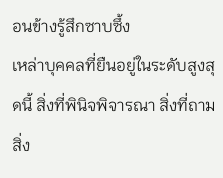อนข้างรู้สึกซาบซึ้ง
เหล่าบุคคลที่ยืนอยู่ในระดับสูงสุดนี้ สิ่งที่พินิจพิจารณา สิ่งที่ถามสิ่ง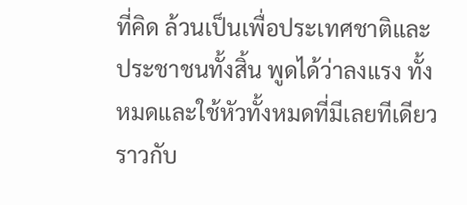ที่คิด ล้วนเป็นเพื่อประเทศชาติและประชาชนทั้งสิ้น พูดได้ว่าลงแรง ทั้งหมดและใช้หัวทั้งหมดที่มีเลยทีเดียว ราวกับ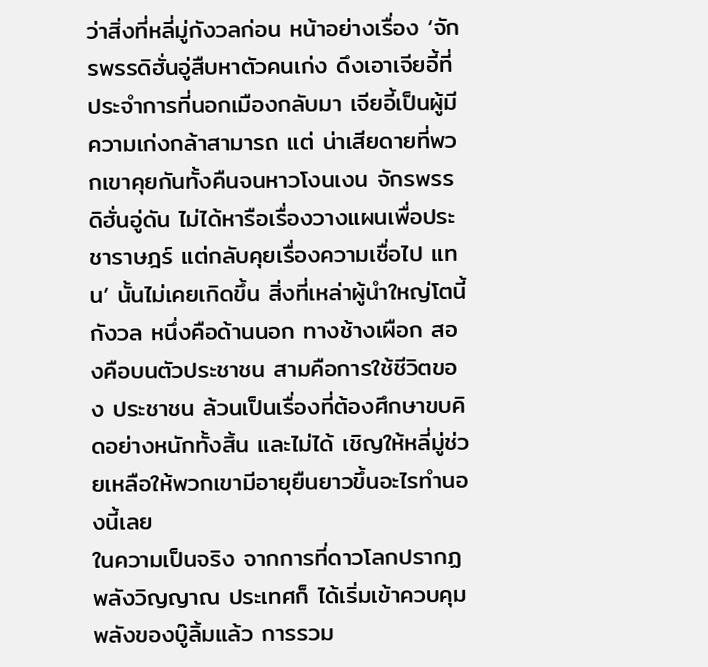ว่าสิ่งที่หลี่มู่กังวลก่อน หน้าอย่างเรื่อง ‘จักรพรรดิฮั่นอู่สืบหาตัวคนเก่ง ดึงเอาเจียอี้ที่ ประจําการที่นอกเมืองกลับมา เจียอี้เป็นผู้มีความเก่งกล้าสามารถ แต่ น่าเสียดายที่พวกเขาคุยกันทั้งคืนจนหาวโงนเงน จักรพรรดิฮั่นอู่ดัน ไม่ได้หารือเรื่องวางแผนเพื่อประชาราษฎร์ แต่กลับคุยเรื่องความเชื่อไป แทน’ นั้นไม่เคยเกิดขึ้น สิ่งที่เหล่าผู้นําใหญ่โตนี้กังวล หนึ่งคือด้านนอก ทางช้างเผือก สองคือบนตัวประชาชน สามคือการใช้ชีวิตของ ประชาชน ล้วนเป็นเรื่องที่ต้องศึกษาขบคิดอย่างหนักทั้งสิ้น และไม่ได้ เชิญให้หลี่มู่ช่วยเหลือให้พวกเขามีอายุยืนยาวขึ้นอะไรทํานองนี้เลย
ในความเป็นจริง จากการที่ดาวโลกปรากฏพลังวิญญาณ ประเทศก็ ได้เริ่มเข้าควบคุมพลังของบู๊ลิ้มแล้ว การรวม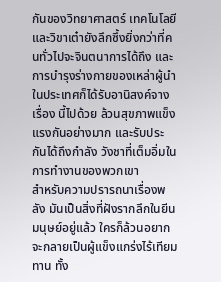กันของวิทยาศาสตร์ เทคโนโลยีและวิขาเต๋ายังลึกซึ้งยิ่งกว่าที่คนทั่วไปจะจินตนาการได้ถึง และการบํารุงร่างกายของเหล่าผู้นําในประเทศก็ได้รับอานิสงค์จางเรื่อง นี้ไปด้วย ล้วนสุขภาพแข็งแรงกันอย่างมาก และรับประกันได้ถึงกําลัง วังชาที่เต็มอิ่มในการทํางานของพวกเขา
สําหรับความปรารถนาเรื่องพลัง มันเป็นสิ่งที่ฝังรากลึกในยีน มนุษย์อยู่แล้ว ใครก็ล้วนอยากจะกลายเป็นผู้แข็งแกร่งไร้เทียมทาน ทั้ง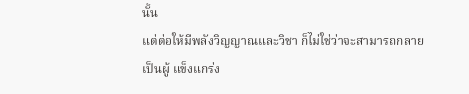นั้น
แต่ต่อให้มีพลังวิญญาณและวิชา ก็ไม่ใช่ว่าจะสามารถกลายเป็นผู้ แข็งแกร่ง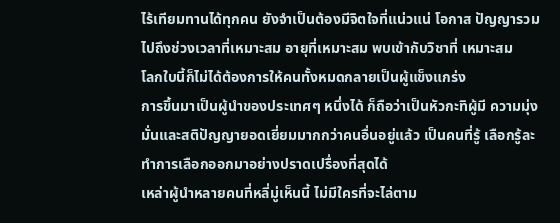ไร้เทียมทานได้ทุกคน ยังจําเป็นต้องมีจิตใจที่แน่วแน่ โอกาส ปัญญารวมไปถึงช่วงเวลาที่เหมาะสม อายุที่เหมาะสม พบเข้ากับวิชาที่ เหมาะสม
โลกใบนี้ก็ไม่ได้ต้องการให้คนทั้งหมดกลายเป็นผู้แข็งแกร่ง
การขึ้นมาเป็นผู้นําของประเทศๆ หนึ่งได้ ก็ถือว่าเป็นหัวกะทิผู้มี ความมุ่งมั่นและสติปัญญายอดเยี่ยมมากกว่าคนอื่นอยู่แล้ว เป็นคนที่รู้ เลือกรู้ละ ทําการเลือกออกมาอย่างปราดเปรื่องที่สุดได้
เหล่าผู้นําหลายคนที่หลี่มู่เห็นนี้ ไม่มีใครที่จะไล่ตาม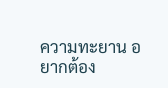ความทะยาน อยากต้อง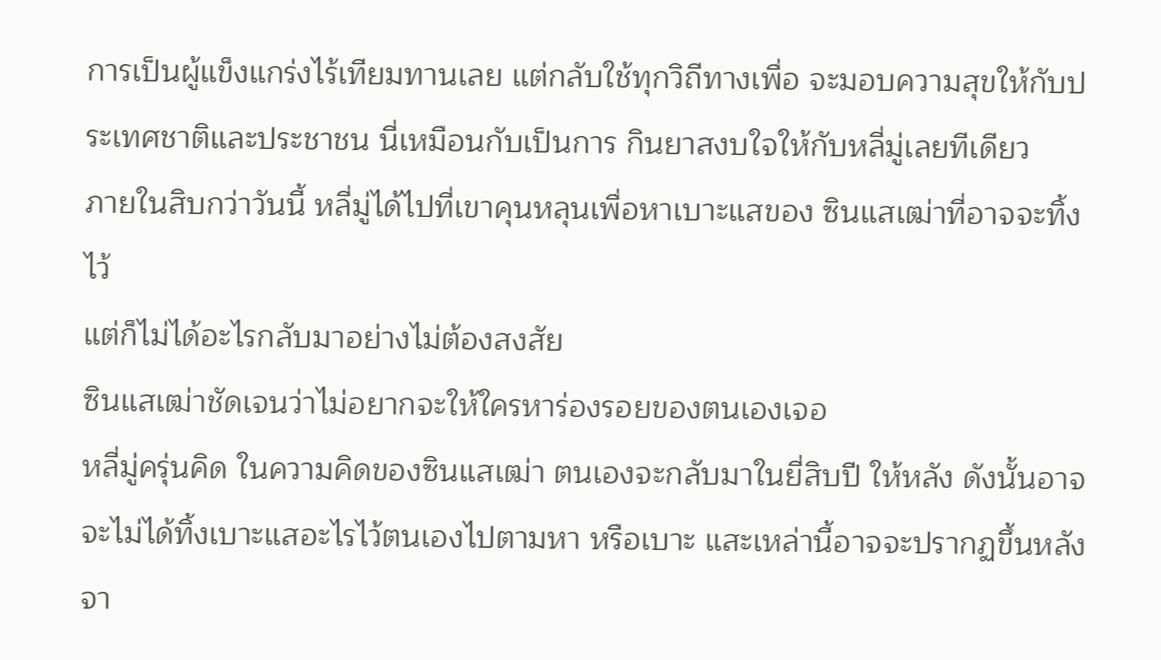การเป็นผู้แข็งแกร่งไร้เทียมทานเลย แต่กลับใช้ทุกวิถีทางเพื่อ จะมอบความสุขให้กับประเทศชาติและประชาชน นี่เหมือนกับเป็นการ กินยาสงบใจให้กับหลี่มู่เลยทีเดียว
ภายในสิบกว่าวันนี้ หลี่มู่ได้ไปที่เขาคุนหลุนเพื่อหาเบาะแสของ ซินแสเฒ่าที่อาจจะทิ้งไว้
แต่ก็ไม่ได้อะไรกลับมาอย่างไม่ต้องสงสัย
ซินแสเฒ่าชัดเจนว่าไม่อยากจะให้ใครหาร่องรอยของตนเองเจอ
หลี่มู่ครุ่นคิด ในความคิดของซินแสเฒ่า ตนเองจะกลับมาในยี่สิบปี ให้หลัง ดังนั้นอาจจะไม่ได้ทิ้งเบาะแสอะไรไว้ตนเองไปตามหา หรือเบาะ แสะเหล่านี้อาจจะปรากฏขึ้นหลังจา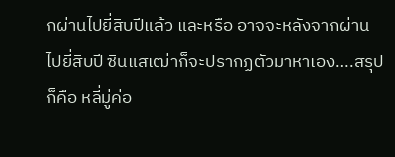กผ่านไปยี่สิบปีแล้ว และหรือ อาจจะหลังจากผ่านไปยี่สิบปี ซินแสเฒ่าก็จะปรากฏตัวมาหาเอง….สรุป ก็คือ หลี่มู่ค่อ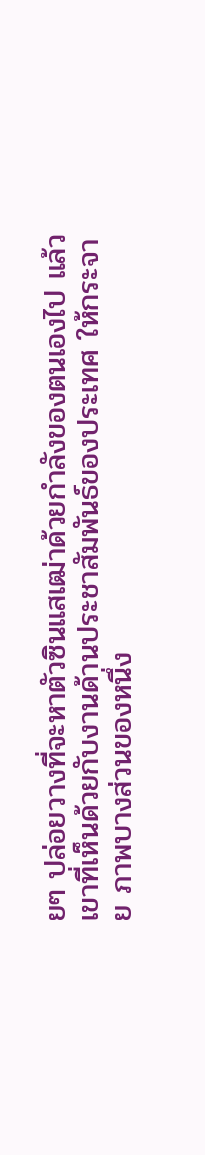ยๆ ปล่อยวางที่จะหาตัวซินแสเฒ่าด้วยกําลังของตนเองไป แล้ว
เขาที่เห็นด้วยกับงานด้านประชาสัมพันธ์ของประเทศ ให้กระจาย ภาพบางส่วนของหนึ่ง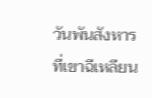วันพันสังหารที่เขาฉีเหลียน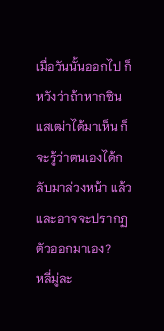เมื่อวันนั้นออกไป ก็ หวังว่าถ้าหากซินแสเฒ่าได้มาเห็น ก็จะรู้ว่าตนเองได้กลับมาล่วงหน้า แล้ว และอาจจะปรากฏตัวออกมาเอง?
หลี่มู่ละ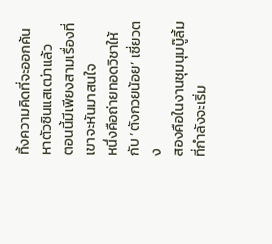ทิ้งความคิดที่จะออกค้นหาตัวซินแสเฒ่าแล้ว
ตอนนี้มีเพียงสามเรื่องที่เขาจะหันมาสนใจ
หนึ่งคือถ่ายทอดวิชาให้กับ ‘ตังกวยน้อย’ เซี่ยวตง
สองคือในงานชุมนุมบู๊ลิ้มที่กําลังจะเริ่ม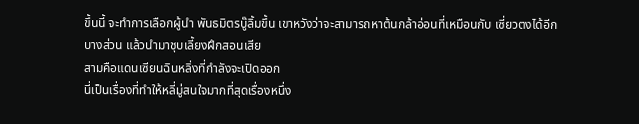ขึ้นนี้ จะทําการเลือกผู้นํา พันธมิตรบู๊ลิ้มขึ้น เขาหวังว่าจะสามารถหาต้นกล้าอ่อนที่เหมือนกับ เซี่ยวตงได้อีกบางส่วน แล้วนํามาชุบเลี้ยงฝึกสอนเสีย
สามคือแดนเซียนฉินหลิ่งที่กําลังจะเปิดออก
นี่เป็นเรื่องที่ทําให้หลี่มู่สนใจมากที่สุดเรื่องหนึ่ง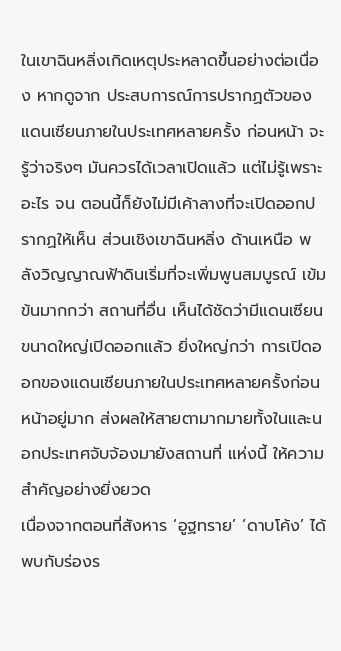ในเขาฉินหลิ่งเกิดเหตุประหลาดขึ้นอย่างต่อเนื่อง หากดูจาก ประสบการณ์การปรากฏตัวของแดนเซียนภายในประเทศหลายครั้ง ก่อนหน้า จะรู้ว่าจริงๆ มันควรได้เวลาเปิดแล้ว แต่ไม่รู้เพราะอะไร จน ตอนนี้ก็ยังไม่มีเค้าลางที่จะเปิดออกปรากฏให้เห็น ส่วนเชิงเขาฉินหลิ่ง ด้านเหนือ พลังวิญญาณฟ้าดินเริ่มที่จะเพิ่มพูนสมบูรณ์ เข้มข้นมากกว่า สถานที่อื่น เห็นได้ชัดว่ามีแดนเซียนขนาดใหญ่เปิดออกแล้ว ยิ่งใหญ่กว่า การเปิดออกของแดนเซียนภายในประเทศหลายครั้งก่อนหน้าอยู่มาก ส่งผลให้สายตามากมายทั้งในและนอกประเทศจับจ้องมายังสถานที่ แห่งนี้ ให้ความสําคัญอย่างยิ่งยวด
เนื่องจากตอนที่สังหาร ‘อูฐทราย’ ‘ดาบโค้ง’ ได้พบกับร่องร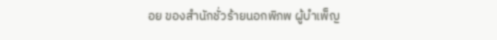อย ของสํานักชั่วร้ายนอกพิภพ ผู้บําเพ็ญ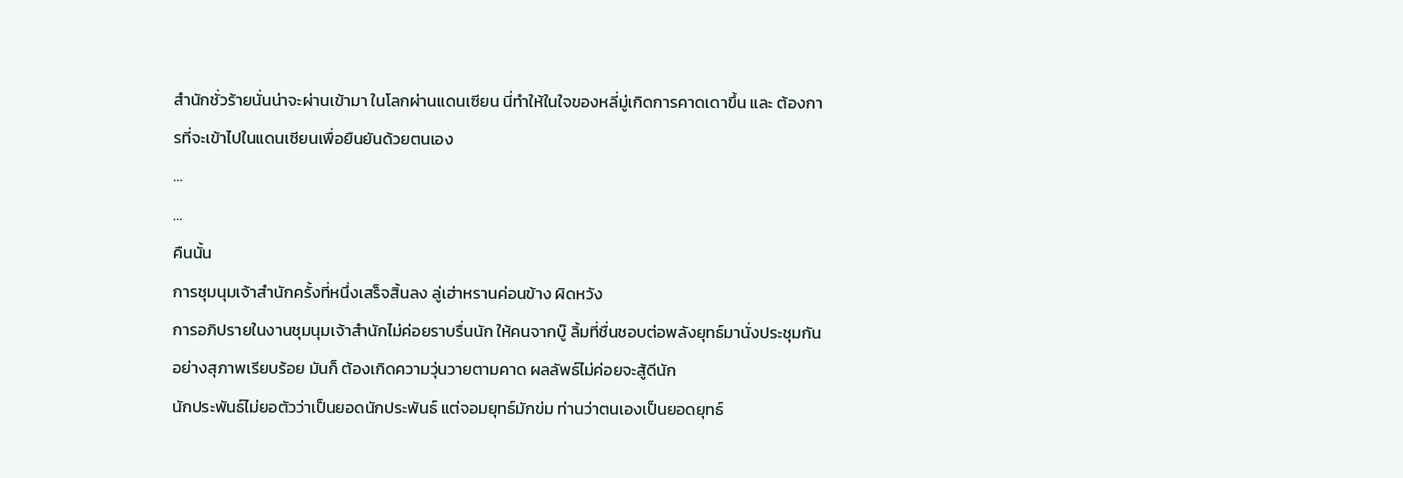สํานักชั่วร้ายนั่นน่าจะผ่านเข้ามา ในโลกผ่านแดนเซียน นี่ทําให้ในใจของหลี่มู่เกิดการคาดเดาขึ้น และ ต้องการที่จะเข้าไปในแดนเซียนเพื่อยืนยันด้วยตนเอง
…
…
คืนนั้น
การชุมนุมเจ้าสํานักครั้งที่หนึ่งเสร็จสิ้นลง ลู่เฮ่าหรานค่อนข้าง ผิดหวัง
การอภิปรายในงานชุมนุมเจ้าสํานักไม่ค่อยราบรื่นนัก ให้คนจากบู๊ ลิ้มที่ชื่นชอบต่อพลังยุทธ์มานั่งประชุมกันอย่างสุภาพเรียบร้อย มันก็ ต้องเกิดความวุ่นวายตามคาด ผลลัพธ์ไม่ค่อยจะสู้ดีนัก
นักประพันธ์ไม่ยอตัวว่าเป็นยอดนักประพันธ์ แต่จอมยุทธ์มักข่ม ท่านว่าตนเองเป็นยอดยุทธ์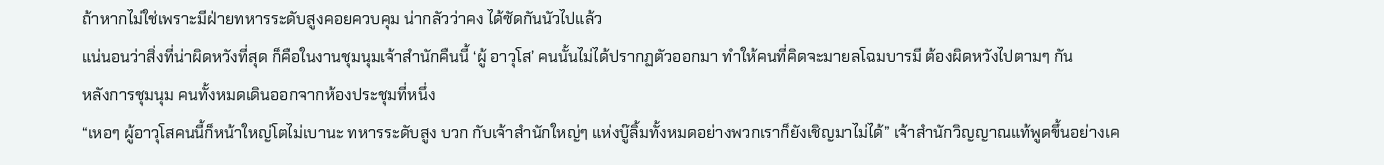ถ้าหากไม่ใช่เพราะมีฝ่ายทหารระดับสูงคอยควบคุม น่ากลัวว่าคง ได้ซัดกันนัวไปแล้ว
แน่นอนว่าสิ่งที่น่าผิดหวังที่สุด ก็คือในงานชุมนุมเจ้าสํานักคืนนี้ ‘ผู้ อาวุโส’ คนนั้นไม่ได้ปรากฏตัวออกมา ทําให้คนที่คิดจะมายลโฉมบารมี ต้องผิดหวังไปตามๆ กัน
หลังการชุมนุม คนทั้งหมดเดินออกจากห้องประชุมที่หนึ่ง
“เหอๆ ผู้อาวุโสคนนี้ก็หน้าใหญ่โตไม่เบานะ ทหารระดับสูง บวก กับเจ้าสํานักใหญ่ๆ แห่งบู๊ลิ้มทั้งหมดอย่างพวกเราก็ยังเชิญมาไม่ได้” เจ้าสํานักวิญญาณแท้พูดขึ้นอย่างเค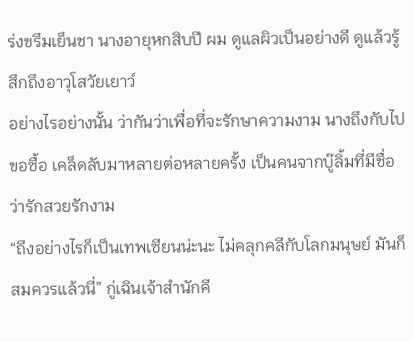ร่งขรึมเย็นชา นางอายุหกสิบปี ผม ดูแลผิวเป็นอย่างดี ดูแล้วรู้สึกถึงอาวุโสวัยเยาว์
อย่างไรอย่างนั้น ว่ากันว่าเพื่อที่จะรักษาความงาม นางถึงกับไปขอซื้อ เคล็ดลับมาหลายต่อหลายครั้ง เป็นคนจากบู๊ลิ้มที่มีชื่อว่ารักสวยรักงาม
“ถึงอย่างไรก็เป็นเทพเซียนน่ะนะ ไม่คลุกคลีกับโลกมนุษย์ มันก็ สมควรแล้วนี่” กู่เฉินเจ้าสํานักคี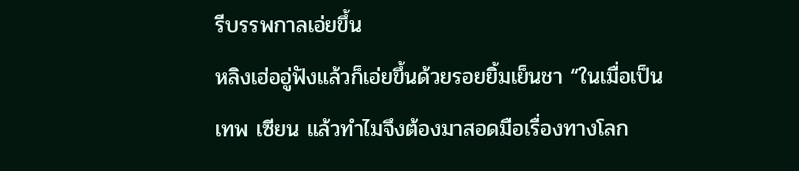รีบรรพกาลเอ่ยขึ้น
หลิงเฮ่ออู่ฟังแล้วก็เอ่ยขึ้นด้วยรอยยิ้มเย็นชา “ในเมื่อเป็นเทพ เซียน แล้วทําไมจึงต้องมาสอดมือเรื่องทางโลก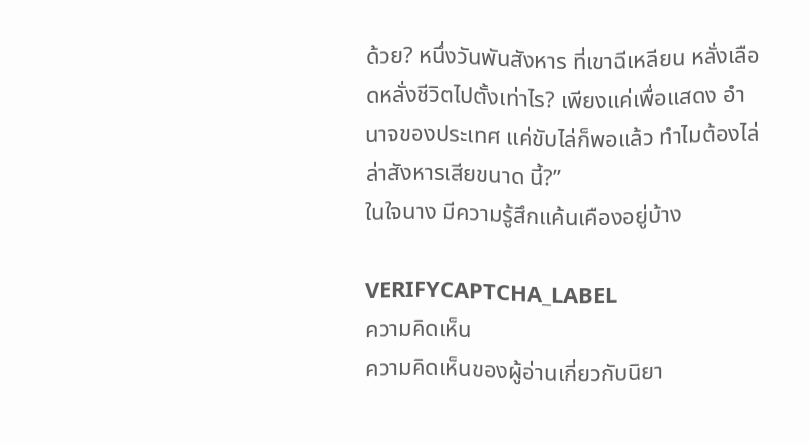ด้วย? หนึ่งวันพันสังหาร ที่เขาฉีเหลียน หลั่งเลือดหลั่งชีวิตไปตั้งเท่าไร? เพียงแค่เพื่อแสดง อํานาจของประเทศ แค่ขับไล่ก็พอแล้ว ทําไมต้องไล่ล่าสังหารเสียขนาด นี้?”
ในใจนาง มีความรู้สึกแค้นเคืองอยู่บ้าง

VERIFYCAPTCHA_LABEL
ความคิดเห็น
ความคิดเห็นของผู้อ่านเกี่ยวกับนิยา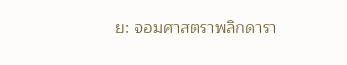ย: จอมศาสตราพลิกดารา